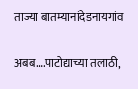ताज्या बातम्यानांदेडनायगांव

अबब….पाटोद्याच्या तलाठी,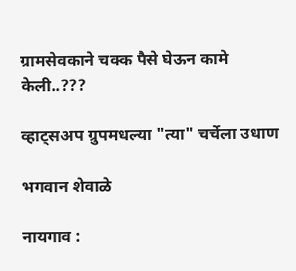ग्रामसेवकाने चक्क पैसे घेऊन कामे केली..???

व्हाट्सअप ग्रुपमधल्या "त्या" चर्चेला उधाण

भगवान शेवाळे

नायगाव :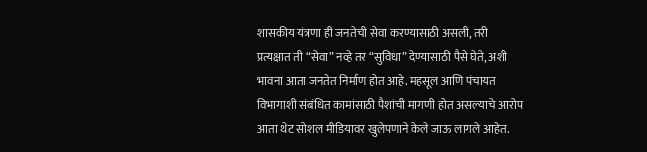शासकीय यंत्रणा ही जनतेची सेवा करण्यासाठी असली, तरी प्रत्यक्षात ती “सेवा” नव्हे तर “सुविधा” देण्यासाठी पैसे घेते, अशी भावना आता जनतेत निर्माण होत आहे. महसूल आणि पंचायत विभागाशी संबंधित कामांसाठी पैशांची मागणी होत असल्याचे आरोप आता थेट सोशल मीडियावर खुलेपणाने केले जाऊ लागले आहेत.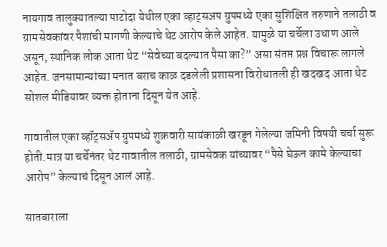नायगाव तालुक्यातल्या पाटोदा येथील एका व्हाट्सअप ग्रुपमध्ये एका सुशिक्षित तरुणाने तलाठी व ग्रामसेवकांवर पैशांची मागणी केल्याचे थेट आरोप केले आहेत. यामुळे या चर्चेला उधाण आले असून, स्थानिक लोक आता थेट “सेवेच्या बदल्यात पैसा का?” असा संतप्त प्रश्न विचारू लागले आहेत. जनसामान्यांच्या मनात बराच काळ दडलेली प्रशासना विरोधातली ही खदखद आता थेट सोशल मीडियावर व्यक्त होताना दिसून येत आहे.

गावातील एका व्हॉट्सॲप ग्रुपमध्ये शुक्रवारी सायंकाळी खरडून गेलेल्या जमिनी विषयी चर्चा सुरू होती.मात्र या चर्चेनंतर थेट गावातील तलाठी, ग्रामसेवक यांच्यावर “पैसे घेऊन कामे केल्याचा आरोप” केल्याचं दिसून आलं आहे.

सातबाराला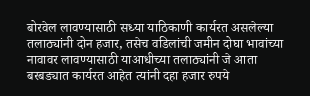बोरवेल लावण्यासाठी सध्या याठिकाणी कार्यरत असलेल्या तलाठ्यांनी दोन हजार, तसेच वडिलांची जमीन दोघा भावांच्या नावावर लावण्यासाठी याआधीच्या तलाठ्यांनी जे आता बरबड्यात कार्यरत आहेत त्यांनी दहा हजार रुपये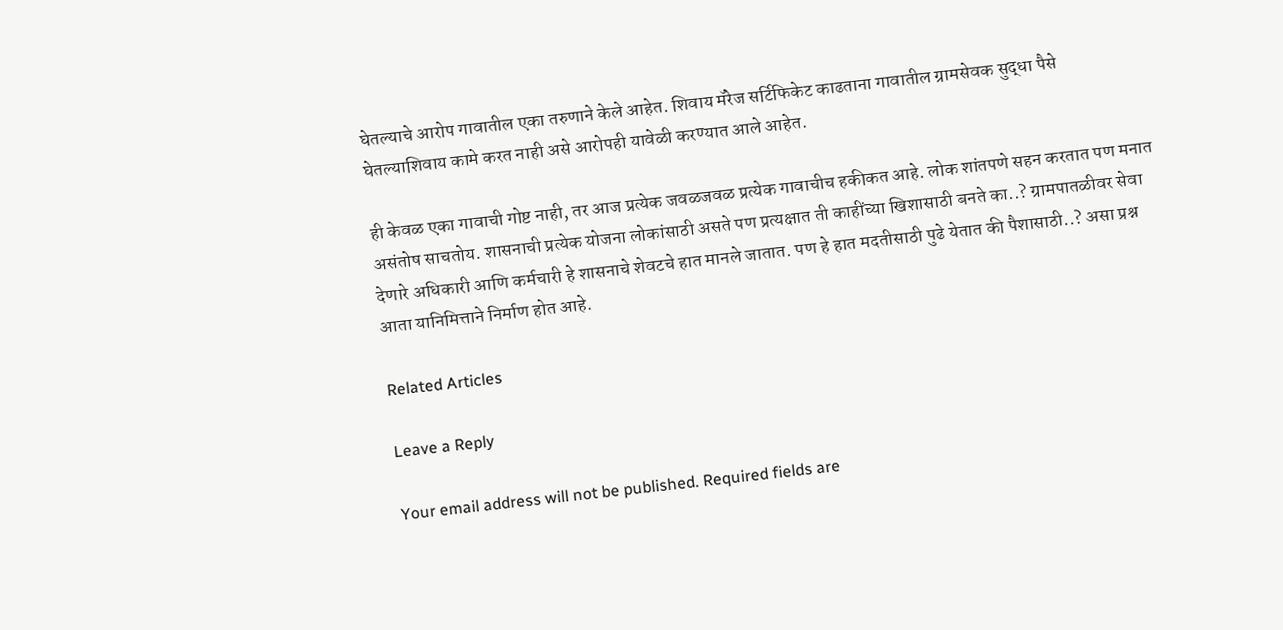घेतल्याचे आरोप गावातील एका तरुणाने केले आहेत. शिवाय मॅरेज सर्टिफिकेट काढताना गावातील ग्रामसेवक सुद्धा पैसे घेतल्याशिवाय कामे करत नाही असे आरोपही यावेळी करण्यात आले आहेत.

ही केवळ एका गावाची गोष्ट नाही, तर आज प्रत्येक जवळजवळ प्रत्येक गावाचीच हकीकत आहे. लोक शांतपणे सहन करतात पण मनात असंतोष साचतोय. शासनाची प्रत्येक योजना लोकांसाठी असते पण प्रत्यक्षात ती काहींच्या खिशासाठी बनते का..? ग्रामपातळीवर सेवा देणारे अधिकारी आणि कर्मचारी हे शासनाचे शेवटचे हात मानले जातात. पण हे हात मदतीसाठी पुढे येतात की पैशासाठी..? असा प्रश्न आता यानिमित्ताने निर्माण होत आहे.

Related Articles

Leave a Reply

Your email address will not be published. Required fields are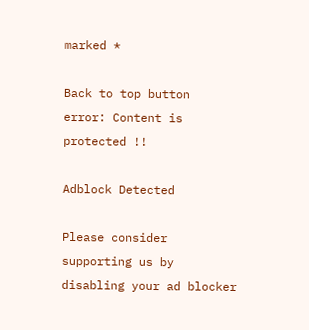marked *

Back to top button
error: Content is protected !!

Adblock Detected

Please consider supporting us by disabling your ad blocker